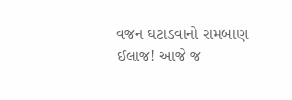વજન ઘટાડવાનો રામબાણ ઈલાજ! આજે જ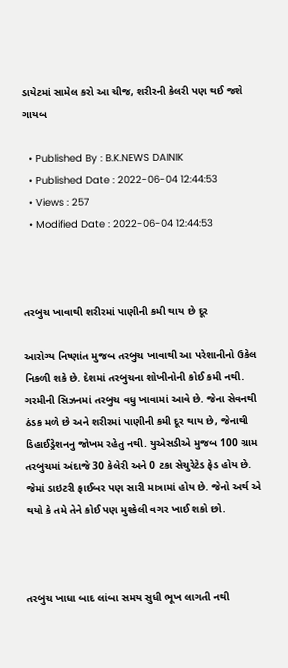ડાયેટમાં સામેલ કરો આ ચીજ, શરીરની કેલરી પણ થઈ જશે ગાયબ

  • Published By : B.K.NEWS DAINIK
  • Published Date : 2022-06-04 12:44:53
  • Views : 257
  • Modified Date : 2022-06-04 12:44:53



તરબુચ ખાવાથી શરીરમાં પાણીની કમી થાય છે દૂર

આરોગ્ય નિષ્ણાંત મુજબ તરબુચ ખાવાથી આ પરેશાનીનો ઉકેલ નિકળી શકે છે. દેશમાં તરબુચના શોખીનોની કોઈ કમી નથી. ગરમીની સિઝનમાં તરબુચ વધુ ખાવામાં આવે છે. જેના સેવનથી ઠંડક મળે છે અને શરીરમાં પાણીની કમી દૂર થાય છે, જેનાથી ડિહાઈડ્રેશનનુ જોખમ રહેતુ નથી. યુએસડીએ મુજબ 100 ગ્રામ તરબુચમાં અંદાજે 30 કેલેરી અને 0 ટકા સેચુરેટેડ ફેડ હોય છે. જેમાં ડાઇટરી ફાઈબર પણ સારી માત્રામાં હોય છે. જેનો અર્થ એ થયો કે તમે તેને કોઈ પણ મુશ્કેલી વગર ખાઈ શકો છો.



તરબુચ ખાધા બાદ લાંબા સમય સુધી ભૂખ લાગતી નથી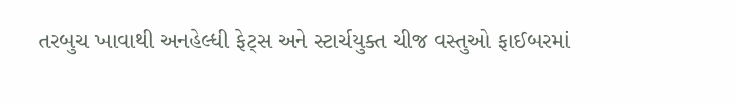તરબુચ ખાવાથી અનહેલ્ધી ફેટ્સ અને સ્ટાર્ચયુક્ત ચીજ વસ્તુઓ ફાઈબરમાં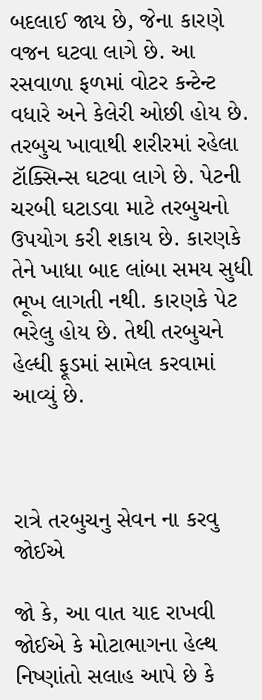બદલાઈ જાય છે, જેના કારણે વજન ઘટવા લાગે છે. આ રસવાળા ફળમાં વોટર કન્ટેન્ટ વધારે અને કેલેરી ઓછી હોય છે. તરબુચ ખાવાથી શરીરમાં રહેલા ટૉક્સિન્સ ઘટવા લાગે છે. પેટની ચરબી ઘટાડવા માટે તરબુચનો ઉપયોગ કરી શકાય છે. કારણકે તેને ખાધા બાદ લાંબા સમય સુધી ભૂખ લાગતી નથી. કારણકે પેટ ભરેલુ હોય છે. તેથી તરબુચને હેલ્ધી ફૂડમાં સામેલ કરવામાં આવ્યું છે.



રાત્રે તરબુચનુ સેવન ના કરવુ જોઈએ

જો કે, આ વાત યાદ રાખવી જોઈએ કે મોટાભાગના હેલ્થ નિષ્ણાંતો સલાહ આપે છે કે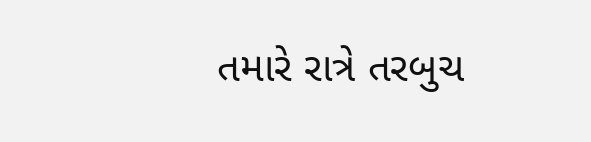તમારે રાત્રે તરબુચ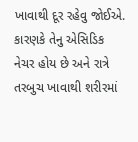ખાવાથી દૂર રહેવુ જોઈએ. કારણકે તેનુ એસિડિક નેચર હોય છે અને રાત્રે તરબુચ ખાવાથી શરીરમાં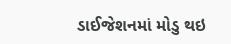ડાઈજેશનમાં મોડુ થઇ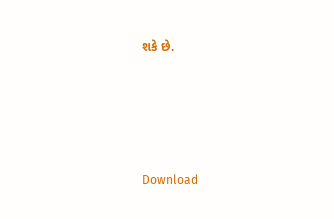શકે છે.





Download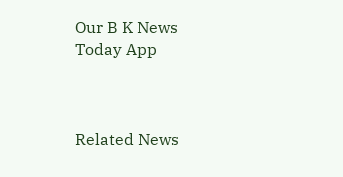Our B K News Today App



Related News